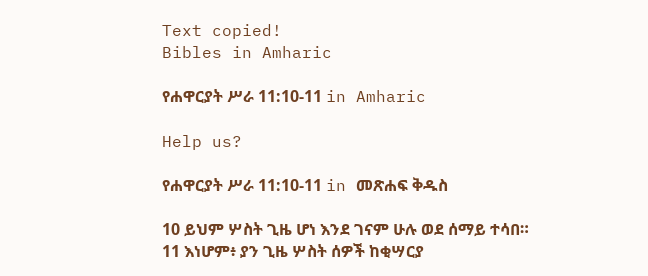Text copied!
Bibles in Amharic

የሐዋርያት ሥራ 11:10-11 in Amharic

Help us?

የሐዋርያት ሥራ 11:10-11 in መጽሐፍ ቅዱስ

10 ይህም ሦስት ጊዜ ሆነ እንደ ገናም ሁሉ ወደ ሰማይ ተሳበ።
11 እነሆም፥ ያን ጊዜ ሦስት ሰዎች ከቂሣርያ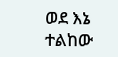ወደ እኔ ተልከው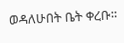ወዳለሁበት ቤት ቀረቡ።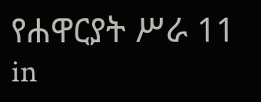የሐዋርያት ሥራ 11 in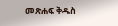መጽሐፍ ቅዱስ